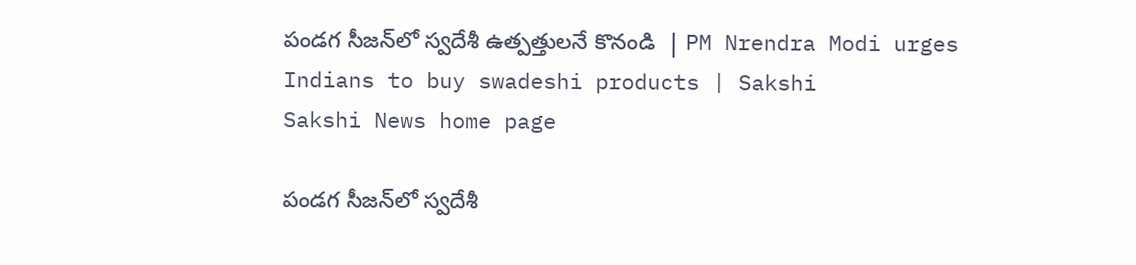పండగ సీజన్‌లో స్వదేశీ ఉత్పత్తులనే కొనండి  | PM Nrendra Modi urges Indians to buy swadeshi products | Sakshi
Sakshi News home page

పండగ సీజన్‌లో స్వదేశీ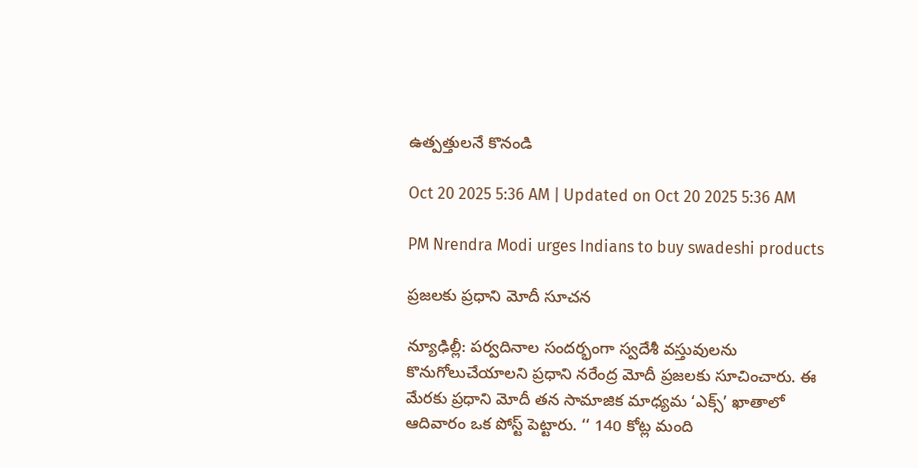ఉత్పత్తులనే కొనండి

Oct 20 2025 5:36 AM | Updated on Oct 20 2025 5:36 AM

PM Nrendra Modi urges Indians to buy swadeshi products

ప్రజలకు ప్రధాని మోదీ సూచన

న్యూఢిల్లీ: పర్వదినాల సందర్భంగా స్వదేశీ వస్తువులను కొనుగోలుచేయాలని ప్రధాని నరేంద్ర మోదీ ప్రజలకు సూచించారు. ఈ మేరకు ప్రధాని మోదీ తన సామాజిక మాధ్యమ ‘ఎక్స్‌’ ఖాతాలో ఆదివారం ఒక పోస్ట్‌ పెట్టారు. ‘‘ 140 కోట్ల మంది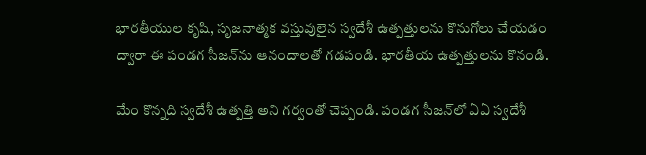భారతీయుల కృషి, సృజనాత్మక వస్తువులైన స్వదేశీ ఉత్పత్తులను కొనుగోలు చేయడం ద్వారా ఈ పండగ సీజన్‌ను ఆనందాలతో గడపండి. భారతీయ ఉత్పత్తులను కొనండి.

మేం కొన్నది స్వదేశీ ఉత్పత్తి అని గర్వంతో చెప్పండి. పండగ సీజన్‌లో ఏఏ స్వదేశీ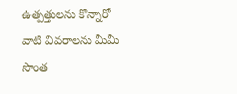ఉత్పత్తులను కొన్నారో వాటి వివరాలను మీమీ సొంత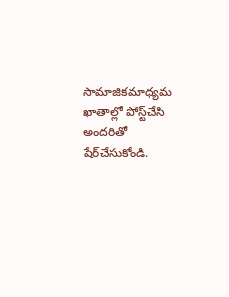సామాజికమాధ్యమ ఖాతాల్లో పోస్ట్‌చేసి అందరితో షేర్‌చేసుకోండి.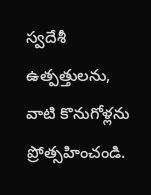స్వదేశీ ఉత్పత్తులను, వాటి కొనుగోళ్లను ప్రోత్సహించండి.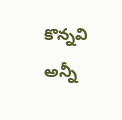కొన్నవి అన్నీ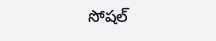సోషల్‌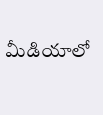మీడియాలో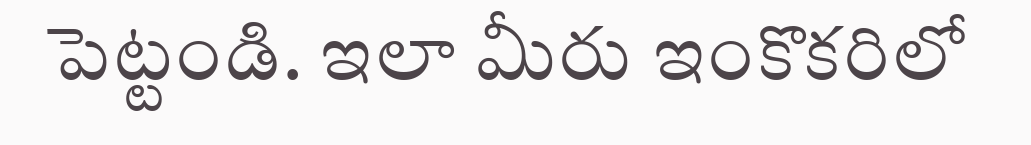పెట్టండి. ఇలా మీరు ఇంకొకరిలో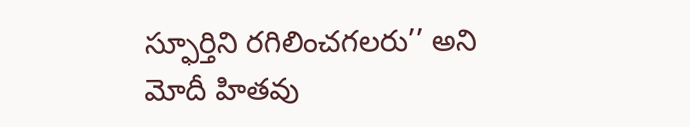స్ఫూర్తిని రగిలించగలరు’’ అని మోదీ హితవు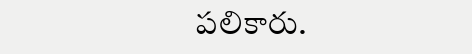పలికారు.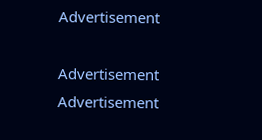Advertisement

Advertisement
Advertisement